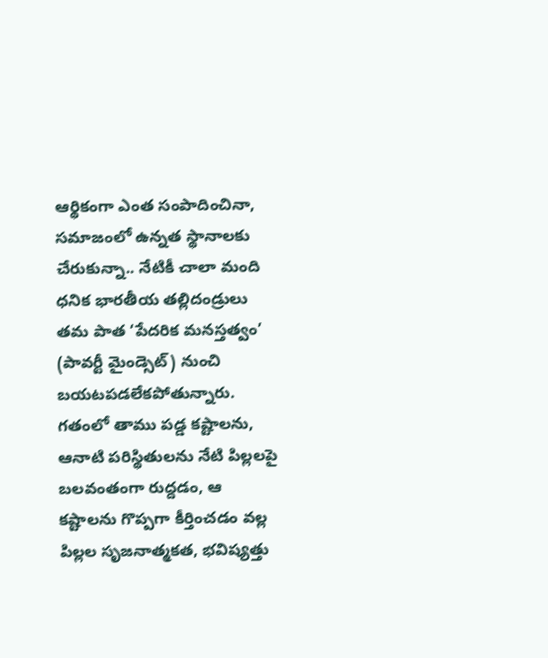ఆర్థికంగా ఎంత సంపాదించినా, సమాజంలో ఉన్నత స్థానాలకు చేరుకున్నా.. నేటికీ చాలా మంది ధనిక భారతీయ తల్లిదండ్రులు తమ పాత ‘పేదరిక మనస్తత్వం’ (పావర్టీ మైండ్సెట్) నుంచి బయటపడలేకపోతున్నారు. గతంలో తాము పడ్డ కష్టాలను, ఆనాటి పరిస్థితులను నేటి పిల్లలపై బలవంతంగా రుద్దడం, ఆ కష్టాలను గొప్పగా కీర్తించడం వల్ల పిల్లల సృజనాత్మకత, భవిష్యత్తు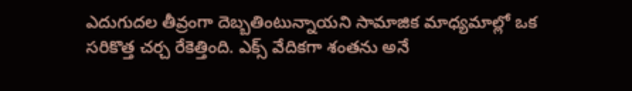ఎదుగుదల తీవ్రంగా దెబ్బతింటున్నాయని సామాజిక మాధ్యమాల్లో ఒక సరికొత్త చర్చ రేకెత్తింది. ఎక్స్ వేదికగా శంతను అనే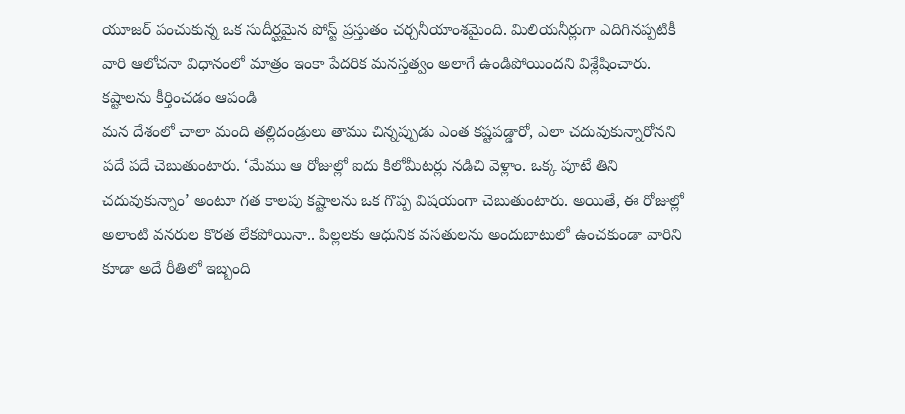యూజర్ పంచుకున్న ఒక సుదీర్ఘమైన పోస్ట్ ప్రస్తుతం చర్చనీయాంశమైంది. మిలియనీర్లుగా ఎదిగినప్పటికీ వారి ఆలోచనా విధానంలో మాత్రం ఇంకా పేదరిక మనస్తత్వం అలాగే ఉండిపోయిందని విశ్లేషించారు.
కష్టాలను కీర్తించడం ఆపండి
మన దేశంలో చాలా మంది తల్లిదండ్రులు తాము చిన్నప్పుడు ఎంత కష్టపడ్డారో, ఎలా చదువుకున్నారోనని పదే పదే చెబుతుంటారు. ‘మేము ఆ రోజుల్లో ఐదు కిలోమీటర్లు నడిచి వెళ్లాం. ఒక్క పూటే తిని చదువుకున్నాం’ అంటూ గత కాలపు కష్టాలను ఒక గొప్ప విషయంగా చెబుతుంటారు. అయితే, ఈ రోజుల్లో అలాంటి వనరుల కొరత లేకపోయినా.. పిల్లలకు ఆధునిక వసతులను అందుబాటులో ఉంచకుండా వారిని కూడా అదే రీతిలో ఇబ్బంది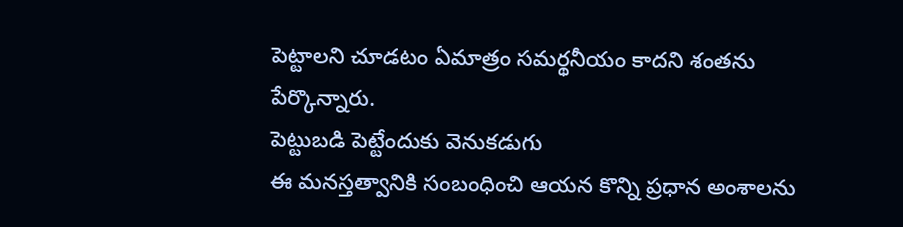పెట్టాలని చూడటం ఏమాత్రం సమర్థనీయం కాదని శంతను పేర్కొన్నారు.
పెట్టుబడి పెట్టేందుకు వెనుకడుగు
ఈ మనస్తత్వానికి సంబంధించి ఆయన కొన్ని ప్రధాన అంశాలను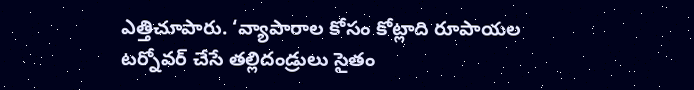ఎత్తిచూపారు. ‘వ్యాపారాల కోసం కోట్లాది రూపాయల టర్నోవర్ చేసే తల్లిదండ్రులు సైతం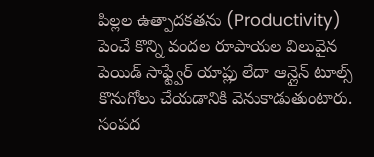పిల్లల ఉత్పాదకతను (Productivity) పెంచే కొన్ని వందల రూపాయల విలువైన పెయిడ్ సాఫ్ట్వేర్ యాప్లు లేదా ఆన్లైన్ టూల్స్ కొనుగోలు చేయడానికి వెనుకాడుతుంటారు. సంపద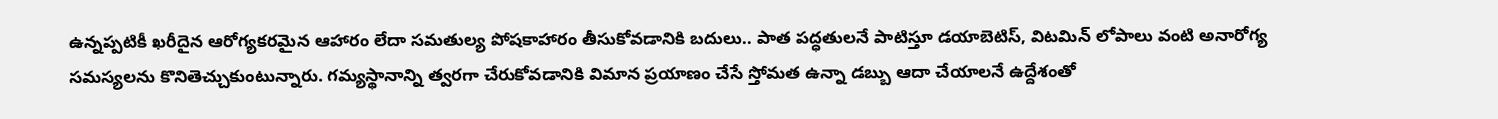ఉన్నప్పటికీ ఖరీదైన ఆరోగ్యకరమైన ఆహారం లేదా సమతుల్య పోషకాహారం తీసుకోవడానికి బదులు.. పాత పద్ధతులనే పాటిస్తూ డయాబెటిస్, విటమిన్ లోపాలు వంటి అనారోగ్య సమస్యలను కొనితెచ్చుకుంటున్నారు. గమ్యస్థానాన్ని త్వరగా చేరుకోవడానికి విమాన ప్రయాణం చేసే స్తోమత ఉన్నా డబ్బు ఆదా చేయాలనే ఉద్దేశంతో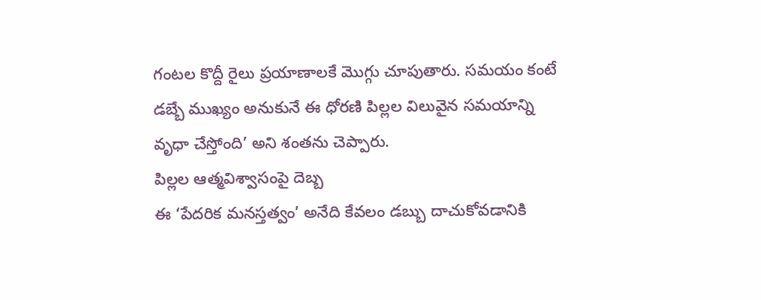గంటల కొద్దీ రైలు ప్రయాణాలకే మొగ్గు చూపుతారు. సమయం కంటే డబ్బే ముఖ్యం అనుకునే ఈ ధోరణి పిల్లల విలువైన సమయాన్ని వృధా చేస్తోంది’ అని శంతను చెప్పారు.
పిల్లల ఆత్మవిశ్వాసంపై దెబ్బ
ఈ ‘పేదరిక మనస్తత్వం’ అనేది కేవలం డబ్బు దాచుకోవడానికి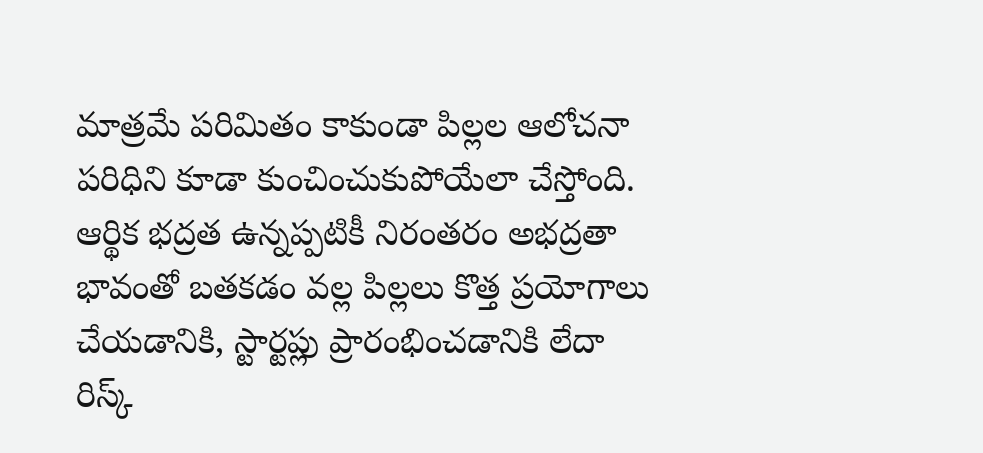మాత్రమే పరిమితం కాకుండా పిల్లల ఆలోచనా పరిధిని కూడా కుంచించుకుపోయేలా చేస్తోంది. ఆర్థిక భద్రత ఉన్నప్పటికీ నిరంతరం అభద్రతా భావంతో బతకడం వల్ల పిల్లలు కొత్త ప్రయోగాలు చేయడానికి, స్టార్టప్లు ప్రారంభించడానికి లేదా రిస్క్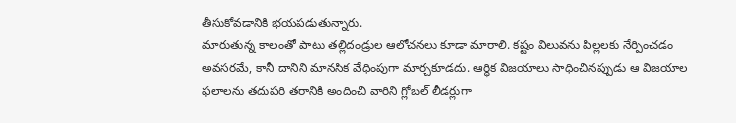తీసుకోవడానికి భయపడుతున్నారు.
మారుతున్న కాలంతో పాటు తల్లిదండ్రుల ఆలోచనలు కూడా మారాలి. కష్టం విలువను పిల్లలకు నేర్పించడం అవసరమే, కానీ దానిని మానసిక వేధింపుగా మార్చకూడదు. ఆర్థిక విజయాలు సాధించినప్పుడు ఆ విజయాల ఫలాలను తదుపరి తరానికి అందించి వారిని గ్లోబల్ లీడర్లుగా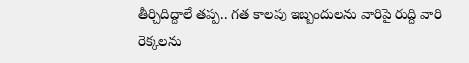తీర్చిదిద్దాలే తప్ప.. గత కాలపు ఇబ్బందులను వారిపై రుద్ది వారి రెక్కలను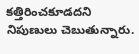కత్తిరించకూడదని నిపుణులు చెబుతున్నారు.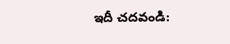ఇదీ చదవండి: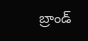బ్రాండ్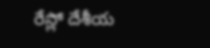రేస్లో దేశీయ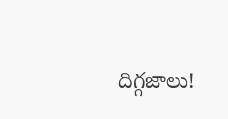దిగ్గజాలు!